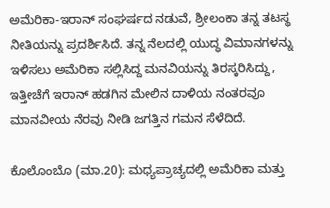ಅಮೆರಿಕಾ-ಇರಾನ್ ಸಂಘರ್ಷದ ನಡುವೆ, ಶ್ರೀಲಂಕಾ ತನ್ನ ತಟಸ್ಥ ನೀತಿಯನ್ನು ಪ್ರದರ್ಶಿಸಿದೆ. ತನ್ನ ನೆಲದಲ್ಲಿ ಯುದ್ಧ ವಿಮಾನಗಳನ್ನು ಇಳಿಸಲು ಅಮೆರಿಕಾ ಸಲ್ಲಿಸಿದ್ದ ಮನವಿಯನ್ನು ತಿರಸ್ಕರಿಸಿದ್ದು, ಇತ್ತೀಚೆಗೆ ಇರಾನ್ ಹಡಗಿನ ಮೇಲಿನ ದಾಳಿಯ ನಂತರವೂ ಮಾನವೀಯ ನೆರವು ನೀಡಿ ಜಗತ್ತಿನ ಗಮನ ಸೆಳೆದಿದೆ.

ಕೊಲೊಂಬೊ (ಮಾ.20): ಮಧ್ಯಪ್ರಾಚ್ಯದಲ್ಲಿ ಅಮೆರಿಕಾ ಮತ್ತು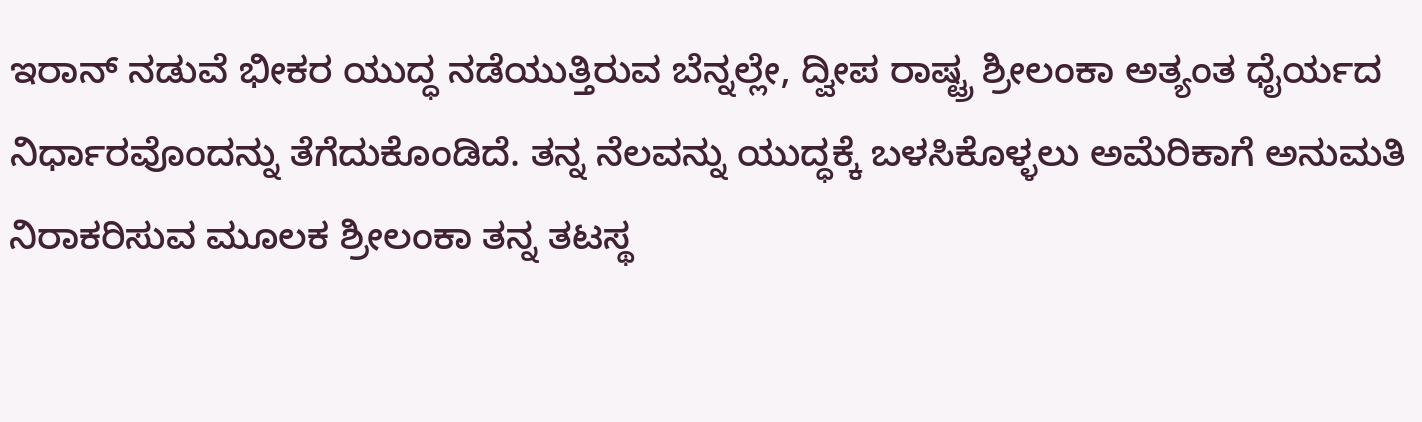ಇರಾನ್ ನಡುವೆ ಭೀಕರ ಯುದ್ಧ ನಡೆಯುತ್ತಿರುವ ಬೆನ್ನಲ್ಲೇ, ದ್ವೀಪ ರಾಷ್ಟ್ರ ಶ್ರೀಲಂಕಾ ಅತ್ಯಂತ ಧೈರ್ಯದ ನಿರ್ಧಾರವೊಂದನ್ನು ತೆಗೆದುಕೊಂಡಿದೆ. ತನ್ನ ನೆಲವನ್ನು ಯುದ್ಧಕ್ಕೆ ಬಳಸಿಕೊಳ್ಳಲು ಅಮೆರಿಕಾಗೆ ಅನುಮತಿ ನಿರಾಕರಿಸುವ ಮೂಲಕ ಶ್ರೀಲಂಕಾ ತನ್ನ ತಟಸ್ಥ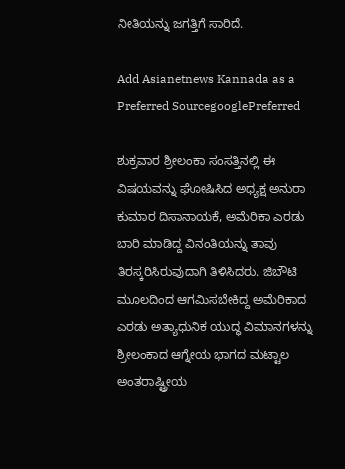ನೀತಿಯನ್ನು ಜಗತ್ತಿಗೆ ಸಾರಿದೆ.

Add Asianetnews Kannada as a Preferred SourcegooglePreferred

ಶುಕ್ರವಾರ ಶ್ರೀಲಂಕಾ ಸಂಸತ್ತಿನಲ್ಲಿ ಈ ವಿಷಯವನ್ನು ಘೋಷಿಸಿದ ಅಧ್ಯಕ್ಷ ಅನುರಾ ಕುಮಾರ ದಿಸಾನಾಯಕೆ, ಅಮೆರಿಕಾ ಎರಡು ಬಾರಿ ಮಾಡಿದ್ದ ವಿನಂತಿಯನ್ನು ತಾವು ತಿರಸ್ಕರಿಸಿರುವುದಾಗಿ ತಿಳಿಸಿದರು. ಜಿಬೌಟಿ ಮೂಲದಿಂದ ಆಗಮಿಸಬೇಕಿದ್ದ ಅಮೆರಿಕಾದ ಎರಡು ಅತ್ಯಾಧುನಿಕ ಯುದ್ಧ ವಿಮಾನಗಳನ್ನು ಶ್ರೀಲಂಕಾದ ಆಗ್ನೇಯ ಭಾಗದ ಮಟ್ಟಾಲ ಅಂತರಾಷ್ಟ್ರೀಯ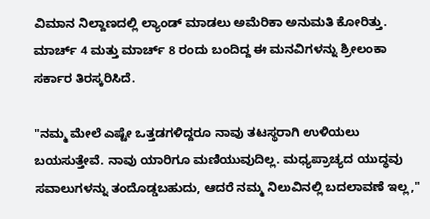ವಿಮಾನ ನಿಲ್ದಾಣದಲ್ಲಿ ಲ್ಯಾಂಡ್ ಮಾಡಲು ಅಮೆರಿಕಾ ಅನುಮತಿ ಕೋರಿತ್ತು. ಮಾರ್ಚ್ 4 ಮತ್ತು ಮಾರ್ಚ್ 8 ರಂದು ಬಂದಿದ್ದ ಈ ಮನವಿಗಳನ್ನು ಶ್ರೀಲಂಕಾ ಸರ್ಕಾರ ತಿರಸ್ಕರಿಸಿದೆ.

"ನಮ್ಮ ಮೇಲೆ ಎಷ್ಟೇ ಒತ್ತಡಗಳಿದ್ದರೂ ನಾವು ತಟಸ್ಥರಾಗಿ ಉಳಿಯಲು ಬಯಸುತ್ತೇವೆ. ನಾವು ಯಾರಿಗೂ ಮಣಿಯುವುದಿಲ್ಲ. ಮಧ್ಯಪ್ರಾಚ್ಯದ ಯುದ್ಧವು ಸವಾಲುಗಳನ್ನು ತಂದೊಡ್ಡಬಹುದು, ಆದರೆ ನಮ್ಮ ನಿಲುವಿನಲ್ಲಿ ಬದಲಾವಣೆ ಇಲ್ಲ,"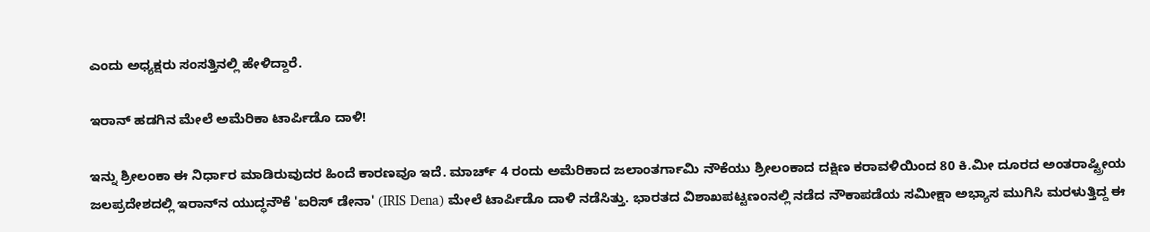ಎಂದು ಅಧ್ಯಕ್ಷರು ಸಂಸತ್ತಿನಲ್ಲಿ ಹೇಳಿದ್ದಾರೆ.

ಇರಾನ್ ಹಡಗಿನ ಮೇಲೆ ಅಮೆರಿಕಾ ಟಾರ್ಪಿಡೊ ದಾಳಿ!

ಇನ್ನು ಶ್ರೀಲಂಕಾ ಈ ನಿರ್ಧಾರ ಮಾಡಿರುವುದರ ಹಿಂದೆ ಕಾರಣವೂ ಇದೆ. ಮಾರ್ಚ್ 4 ರಂದು ಅಮೆರಿಕಾದ ಜಲಾಂತರ್ಗಾಮಿ ನೌಕೆಯು ಶ್ರೀಲಂಕಾದ ದಕ್ಷಿಣ ಕರಾವಳಿಯಿಂದ 80 ಕಿ.ಮೀ ದೂರದ ಅಂತರಾಷ್ಟ್ರೀಯ ಜಲಪ್ರದೇಶದಲ್ಲಿ ಇರಾನ್‌ನ ಯುದ್ಧನೌಕೆ 'ಐರಿಸ್ ಡೇನಾ' (IRIS Dena) ಮೇಲೆ ಟಾರ್ಪಿಡೊ ದಾಳಿ ನಡೆಸಿತ್ತು. ಭಾರತದ ವಿಶಾಖಪಟ್ಟಣಂನಲ್ಲಿ ನಡೆದ ನೌಕಾಪಡೆಯ ಸಮೀಕ್ಷಾ ಅಭ್ಯಾಸ ಮುಗಿಸಿ ಮರಳುತ್ತಿದ್ದ ಈ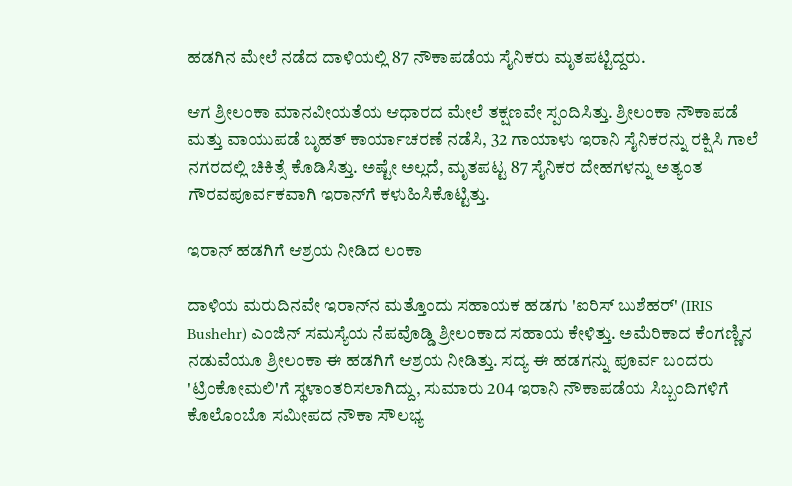ಹಡಗಿನ ಮೇಲೆ ನಡೆದ ದಾಳಿಯಲ್ಲಿ 87 ನೌಕಾಪಡೆಯ ಸೈನಿಕರು ಮೃತಪಟ್ಟಿದ್ದರು.

ಆಗ ಶ್ರೀಲಂಕಾ ಮಾನವೀಯತೆಯ ಆಧಾರದ ಮೇಲೆ ತಕ್ಷಣವೇ ಸ್ಪಂದಿಸಿತ್ತು. ಶ್ರೀಲಂಕಾ ನೌಕಾಪಡೆ ಮತ್ತು ವಾಯುಪಡೆ ಬೃಹತ್ ಕಾರ್ಯಾಚರಣೆ ನಡೆಸಿ, 32 ಗಾಯಾಳು ಇರಾನಿ ಸೈನಿಕರನ್ನು ರಕ್ಷಿಸಿ ಗಾಲೆ ನಗರದಲ್ಲಿ ಚಿಕಿತ್ಸೆ ಕೊಡಿಸಿತ್ತು. ಅಷ್ಟೇ ಅಲ್ಲದೆ, ಮೃತಪಟ್ಟ 87 ಸೈನಿಕರ ದೇಹಗಳನ್ನು ಅತ್ಯಂತ ಗೌರವಪೂರ್ವಕವಾಗಿ ಇರಾನ್‌ಗೆ ಕಳುಹಿಸಿಕೊಟ್ಟಿತ್ತು.

ಇರಾನ್ ಹಡಗಿಗೆ ಆಶ್ರಯ ನೀಡಿದ ಲಂಕಾ

ದಾಳಿಯ ಮರುದಿನವೇ ಇರಾನ್‌ನ ಮತ್ತೊಂದು ಸಹಾಯಕ ಹಡಗು 'ಐರಿಸ್ ಬುಶೆಹರ್' (IRIS Bushehr) ಎಂಜಿನ್ ಸಮಸ್ಯೆಯ ನೆಪವೊಡ್ಡಿ ಶ್ರೀಲಂಕಾದ ಸಹಾಯ ಕೇಳಿತ್ತು. ಅಮೆರಿಕಾದ ಕೆಂಗಣ್ಣಿನ ನಡುವೆಯೂ ಶ್ರೀಲಂಕಾ ಈ ಹಡಗಿಗೆ ಆಶ್ರಯ ನೀಡಿತ್ತು. ಸದ್ಯ ಈ ಹಡಗನ್ನು ಪೂರ್ವ ಬಂದರು 'ಟ್ರಿಂಕೋಮಲಿ'ಗೆ ಸ್ಥಳಾಂತರಿಸಲಾಗಿದ್ದು, ಸುಮಾರು 204 ಇರಾನಿ ನೌಕಾಪಡೆಯ ಸಿಬ್ಬಂದಿಗಳಿಗೆ ಕೊಲೊಂಬೊ ಸಮೀಪದ ನೌಕಾ ಸೌಲಭ್ಯ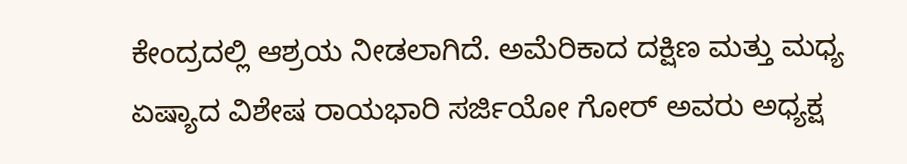ಕೇಂದ್ರದಲ್ಲಿ ಆಶ್ರಯ ನೀಡಲಾಗಿದೆ. ಅಮೆರಿಕಾದ ದಕ್ಷಿಣ ಮತ್ತು ಮಧ್ಯ ಏಷ್ಯಾದ ವಿಶೇಷ ರಾಯಭಾರಿ ಸರ್ಜಿಯೋ ಗೋರ್ ಅವರು ಅಧ್ಯಕ್ಷ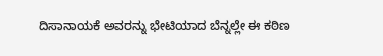ದಿಸಾನಾಯಕೆ ಅವರನ್ನು ಭೇಟಿಯಾದ ಬೆನ್ನಲ್ಲೇ ಈ ಕಠಿಣ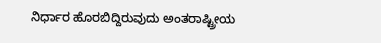ನಿರ್ಧಾರ ಹೊರಬಿದ್ದಿರುವುದು ಅಂತರಾಷ್ಟ್ರೀಯ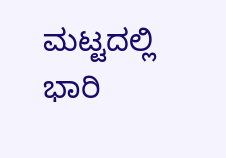ಮಟ್ಟದಲ್ಲಿ ಭಾರಿ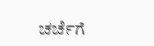ಚರ್ಚೆಗೆ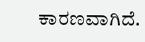ಕಾರಣವಾಗಿದೆ.